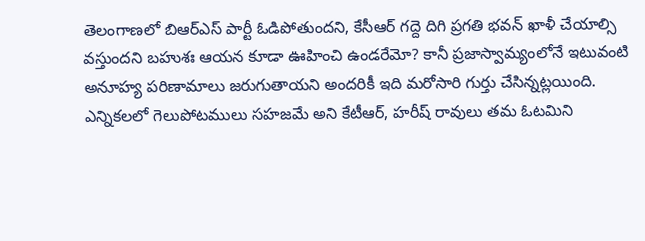తెలంగాణలో బిఆర్ఎస్ పార్టీ ఓడిపోతుందని, కేసీఆర్ గద్దె దిగి ప్రగతి భవన్ ఖాళీ చేయాల్సి వస్తుందని బహుశః ఆయన కూడా ఊహించి ఉండరేమో? కానీ ప్రజాస్వామ్యంలోనే ఇటువంటి అనూహ్య పరిణామాలు జరుగుతాయని అందరికీ ఇది మరోసారి గుర్తు చేసిన్నట్లయింది.
ఎన్నికలలో గెలుపోటములు సహజమే అని కేటీఆర్, హరీష్ రావులు తమ ఓటమిని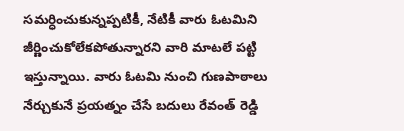సమర్ధించుకున్నప్పటికీ, నేటికీ వారు ఓటమిని జీర్ణించుకోలేకపోతున్నారని వారి మాటలే పట్టి ఇస్తున్నాయి. వారు ఓటమి నుంచి గుణపాఠాలు నేర్చుకునే ప్రయత్నం చేసే బదులు రేవంత్ రెడ్డి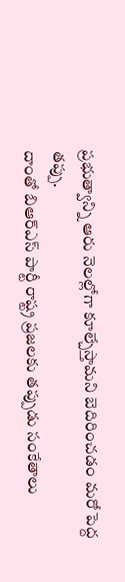ప్రభుత్వాన్ని ఆరు నెలల్లోగా కూల్చేస్తామని బెదిరించడం మరో పెద్ద తప్పు.
దాంతో బిఆర్ఎస్ పార్టీ రాష్ట్ర ప్రజలకు తప్పుడు సంకేతాలు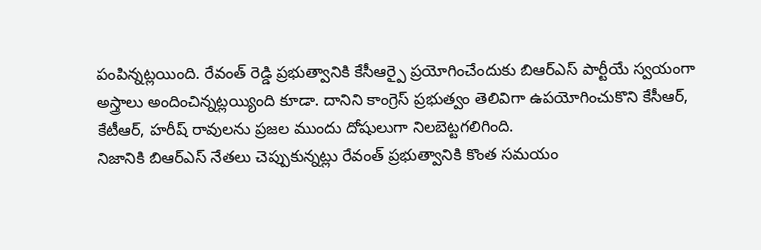పంపిన్నట్లయింది. రేవంత్ రెడ్డి ప్రభుత్వానికి కేసీఆర్పై ప్రయోగించేందుకు బిఆర్ఎస్ పార్టీయే స్వయంగా అస్త్రాలు అందించిన్నట్లయ్యింది కూడా. దానిని కాంగ్రెస్ ప్రభుత్వం తెలివిగా ఉపయోగించుకొని కేసీఆర్, కేటీఆర్, హరీష్ రావులను ప్రజల ముందు దోషులుగా నిలబెట్టగలిగింది.
నిజానికి బిఆర్ఎస్ నేతలు చెప్పుకున్నట్లు రేవంత్ ప్రభుత్వానికి కొంత సమయం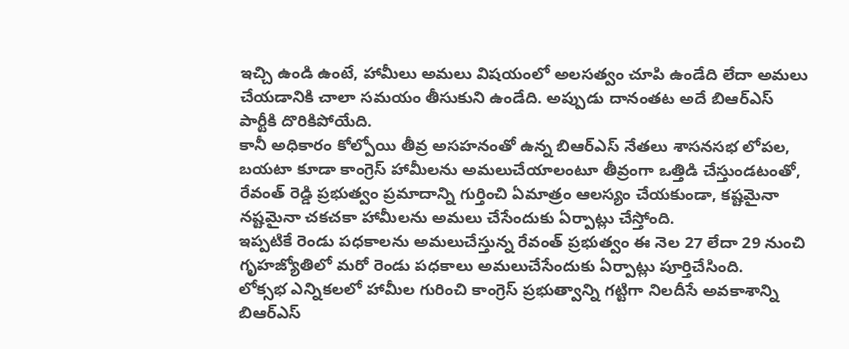ఇచ్చి ఉండి ఉంటే, హామీలు అమలు విషయంలో అలసత్వం చూపి ఉండేది లేదా అమలు చేయడానికి చాలా సమయం తీసుకుని ఉండేది. అప్పుడు దానంతట అదే బిఆర్ఎస్ పార్టీకి దొరికిపోయేది.
కానీ అధికారం కోల్పోయి తీవ్ర అసహనంతో ఉన్న బిఆర్ఎస్ నేతలు శాసనసభ లోపల, బయటా కూడా కాంగ్రెస్ హామీలను అమలుచేయాలంటూ తీవ్రంగా ఒత్తిడి చేస్తుండటంతో, రేవంత్ రెడ్డి ప్రభుత్వం ప్రమాదాన్ని గుర్తించి ఏమాత్రం ఆలస్యం చేయకుండా, కష్టమైనా నష్టమైనా చకచకా హామీలను అమలు చేసేందుకు ఏర్పాట్లు చేస్తోంది.
ఇప్పటికే రెండు పధకాలను అమలుచేస్తున్న రేవంత్ ప్రభుత్వం ఈ నెల 27 లేదా 29 నుంచి గృహజ్యోతిలో మరో రెండు పధకాలు అమలుచేసేందుకు ఏర్పాట్లు పూర్తిచేసింది.
లోక్సభ ఎన్నికలలో హామీల గురించి కాంగ్రెస్ ప్రభుత్వాన్ని గట్టిగా నిలదీసే అవకాశాన్ని బిఆర్ఎస్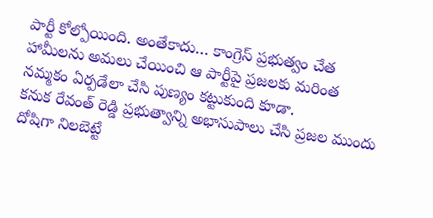పార్టీ కోల్పోయింది. అంతేకాదు… కాంగ్రెస్ ప్రభుత్వం చేత హామీలను అమలు చేయించి ఆ పార్టీపై ప్రజలకు మరింత నమ్మకం ఏర్పడేలా చేసి పుణ్యం కట్టుకుంది కూడా.
కనుక రేవంత్ రెడ్డి ప్రభుత్వాన్ని అభాసుపాలు చేసి ప్రజల ముందు దోషిగా నిలబెట్టే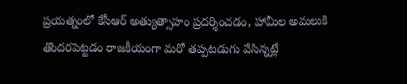ప్రయత్నంలో కేసీఆర్ అత్యుత్సాహం ప్రదర్శించడం, హామీల అమలుకి తొందరపెట్టడం రాజకీయంగా మరో తప్పటడుగు వేసిన్నట్లే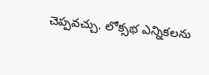చెప్పవచ్చు. లోక్సభ ఎన్నికలను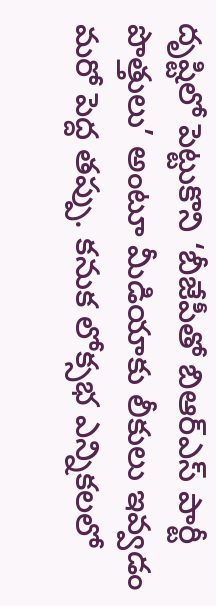దృష్టిలో పెట్టుకొని ‘బీజేపీతో బిఆర్ఎస్ పార్టీ పొత్తులు’ అంటూ మీడియాకు లీకులు ఇవ్వడం మరో పెద్ద తప్పు. కనుక లోక్సభ ఎన్నికలలో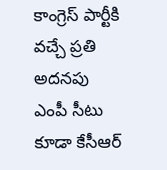కాంగ్రెస్ పార్టీకి వచ్చే ప్రతి అదనపు ఎంపీ సీటు కూడా కేసీఆర్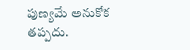పుణ్యమే అనుకోక తప్పదు.